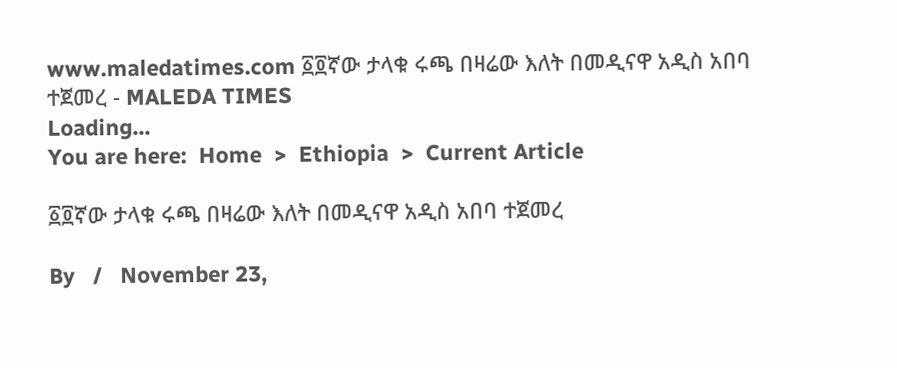www.maledatimes.com ፩፬ኛው ታላቁ ሩጫ በዛሬው እለት በመዲናዋ አዲስ አበባ ተጀመረ - MALEDA TIMES
Loading...
You are here:  Home  >  Ethiopia  >  Current Article

፩፬ኛው ታላቁ ሩጫ በዛሬው እለት በመዲናዋ አዲስ አበባ ተጀመረ

By   /   November 23,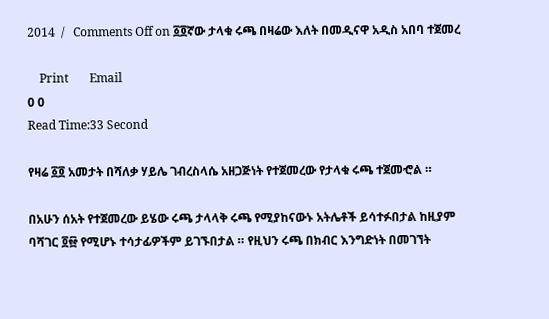2014  /   Comments Off on ፩፬ኛው ታላቁ ሩጫ በዛሬው እለት በመዲናዋ አዲስ አበባ ተጀመረ

    Print       Email
0 0
Read Time:33 Second

የዛሬ ፩፬ አመታት በሻለቃ ሃይሌ ገብረስላሴ አዘጋጅነት የተጀመረው የታላቁ ሩጫ ተጀመⶂል ።

በአሁን ሰአት የተጀመረው ይሄው ሩጫ ታላላቅ ሩጫ የሚያከናውኑ አትሌቶች ይሳተፉበታል ከዚያም ባሻገር ፬፼ የሚሆኑ ተሳታፊዎችም ይገኙበታል ። የዚህን ሩጫ በክብር እንግድነት በመገኘት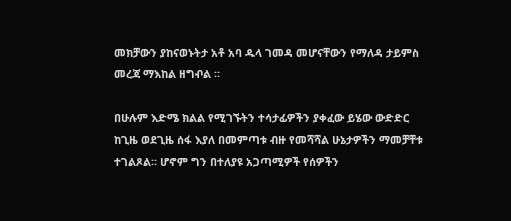መክቻውን ያከናወኑትታ አቶ አባ ዱላ ገመዳ መሆናቸውን የማለዳ ታይምስ መረጃ ማእከል ዘግⶅል ።

በሁሉም እድሜ ክልል የሚገኙትን ተሳታፊዎችን ያቀፈው ይሄው ውድድር ከጊዜ ወደጊዜ ሰፋ እያለ በመምጣቱ ብዙ የመሻሻል ሁኔታዎችን ማመቻቸቱ ተገልጾል። ሆኖም ግን በተለያዩ አጋጣሚዎች የሰዎችን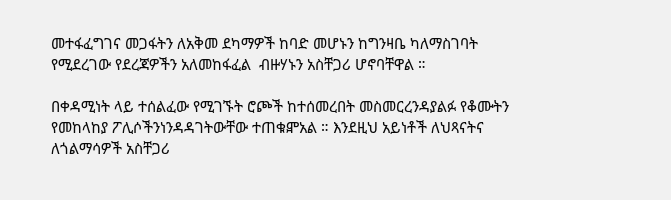መተፋፈግገና መጋፋትን ለአቅመ ደካማዎች ከባድ መሆኑን ከግንዛቤ ካለማስገባት የሚደረገው የደረጃዎችን አለመከፋፈል  ብዙሃኑን አስቸጋሪ ሆኖባቸዋል ።

በቀዳሚነት ላይ ተሰልፈው የሚገኙት ሮጮች ከተሰመረበት መስመርረንዳያልፉ የቆሙትን የመከላከያ ፖሊሶችንነንዳዳገትውቸው ተጠቁⶁአል ። እንደዚህ አይነቶች ለህጻናትና ለጎልማሳዎች አስቸጋሪ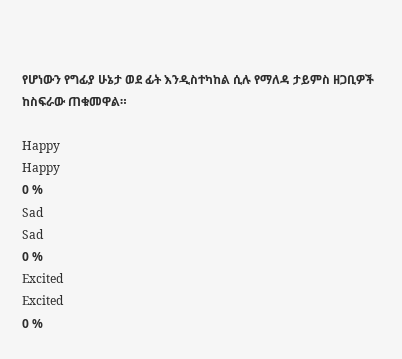የሆነውን የግፊያ ሁኔታ ወደ ፊት እንዲስተካከል ሲሉ የማለዳ ታይምስ ዘጋቢዎች ከስፍራው ጠቁመዋል።

Happy
Happy
0 %
Sad
Sad
0 %
Excited
Excited
0 %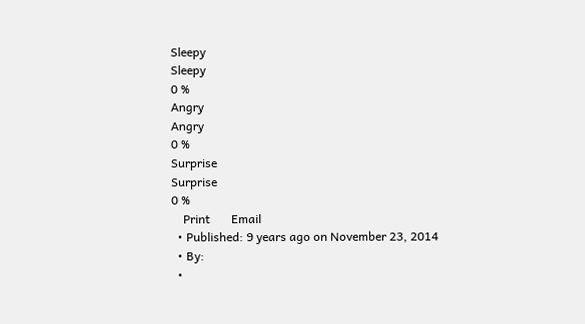Sleepy
Sleepy
0 %
Angry
Angry
0 %
Surprise
Surprise
0 %
    Print       Email
  • Published: 9 years ago on November 23, 2014
  • By:
  •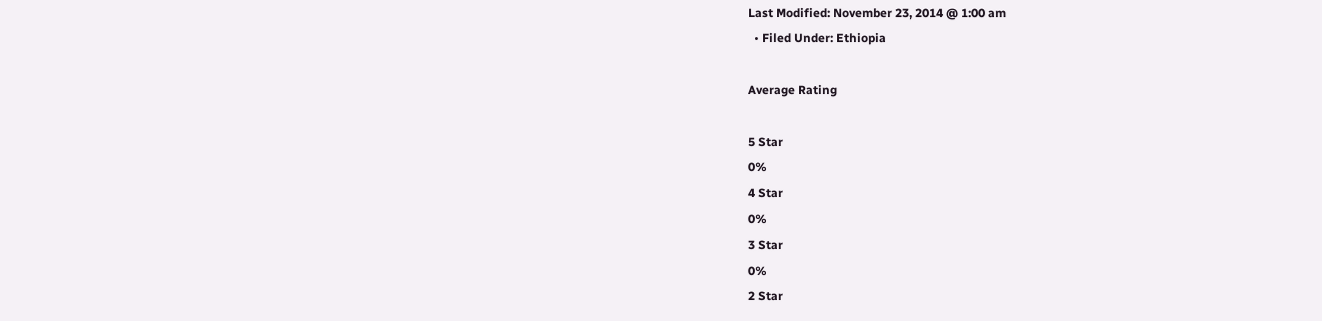Last Modified: November 23, 2014 @ 1:00 am
  • Filed Under: Ethiopia

Average Rating

5 Star
0%
4 Star
0%
3 Star
0%
2 Star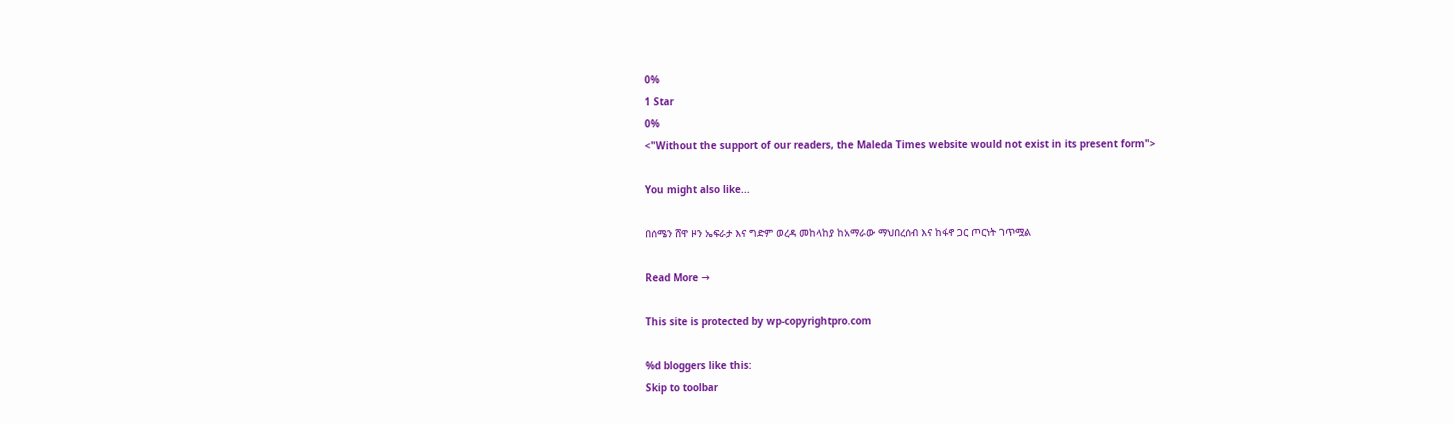0%
1 Star
0%
<"Without the support of our readers, the Maleda Times website would not exist in its present form">

You might also like...

በሰሜን ሸዋ ዞን ኤፍራታ እና ግድም ወረዳ መከላከያ ከአማራው ማህበረሰብ እና ከፋኖ ጋር ጦርነት ገጥሟል

Read More →

This site is protected by wp-copyrightpro.com

%d bloggers like this:
Skip to toolbar